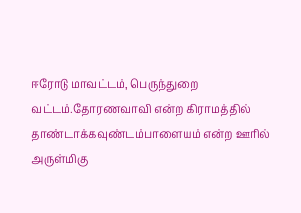ஈரோடு மாவட்டம், பெருந்துறை வட்டம்.தோரணவாவி என்ற கிராமத்தில் தாண்டாக்கவுண்டம்பாளையம் என்ற ஊரில் அருள்மிகு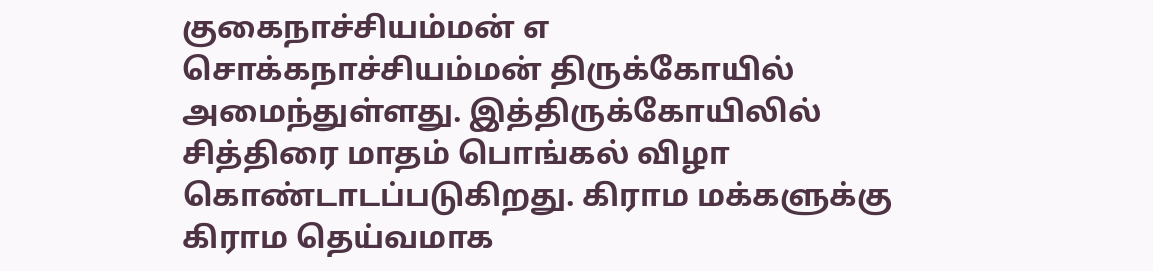குகைநாச்சியம்மன் எ சொக்கநாச்சியம்மன் திருக்கோயில் அமைந்துள்ளது. இத்திருக்கோயிலில் சித்திரை மாதம் பொங்கல் விழா கொண்டாடப்படுகிறது. கிராம மக்களுக்கு கிராம தெய்வமாக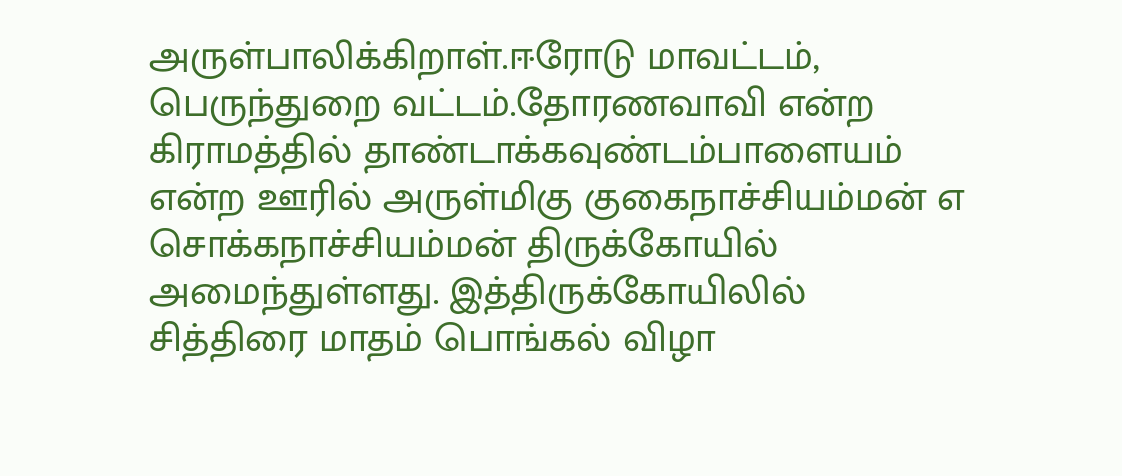அருள்பாலிக்கிறாள்.ஈரோடு மாவட்டம், பெருந்துறை வட்டம்.தோரணவாவி என்ற கிராமத்தில் தாண்டாக்கவுண்டம்பாளையம் என்ற ஊரில் அருள்மிகு குகைநாச்சியம்மன் எ சொக்கநாச்சியம்மன் திருக்கோயில் அமைந்துள்ளது. இத்திருக்கோயிலில் சித்திரை மாதம் பொங்கல் விழா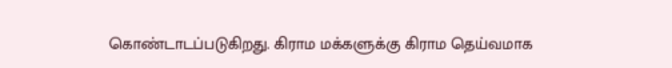கொண்டாடப்படுகிறது. கிராம மக்களுக்கு கிராம தெய்வமாக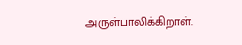அருள்பாலிக்கிறாள்.